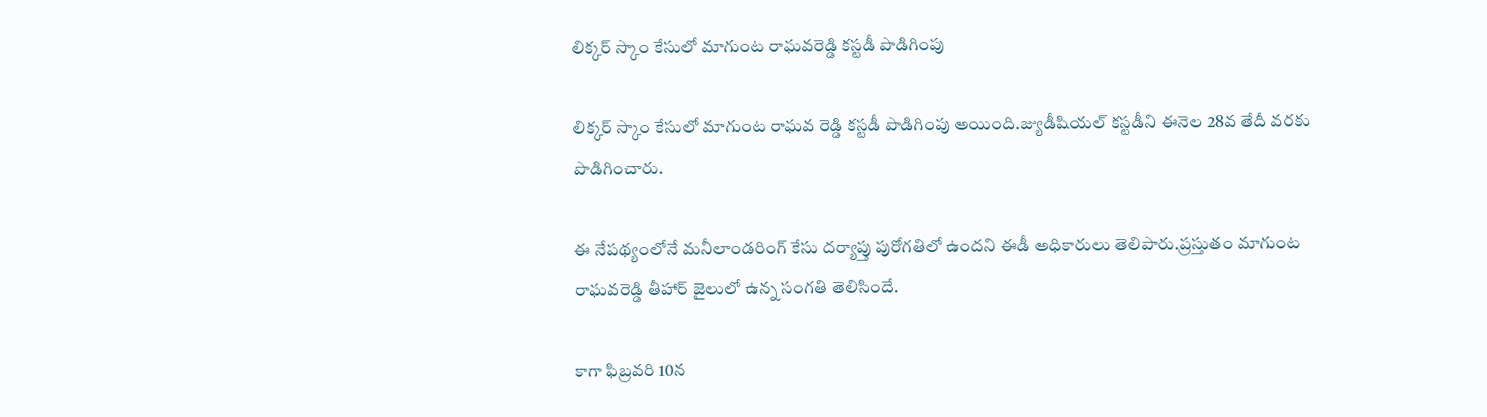లిక్కర్ స్కాం కేసులో మాగుంట రాఘవరెడ్డి కస్టడీ పొడిగింపు

లిక్కర్ స్కాం కేసులో మాగుంట రాఘవ రెడ్డి కస్టడీ పొడిగింపు అయింది.జ్యుడీషియల్ కస్టడీని ఈనెల 28వ తేదీ వరకు పొడిగించారు.

ఈ నేపథ్యంలోనే మనీలాండరింగ్ కేసు దర్యాప్తు పురోగతిలో ఉందని ఈడీ అధికారులు తెలిపారు.ప్రస్తుతం మాగుంట రాఘవరెడ్డి తీహార్ జైలులో ఉన్న సంగతి తెలిసిందే.

కాగా ఫిబ్రవరి 10న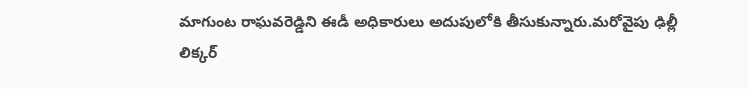మాగుంట రాఘవరెడ్డిని ఈడీ అధికారులు అదుపులోకి తీసుకున్నారు.మరోవైపు ఢిల్లీ లిక్కర్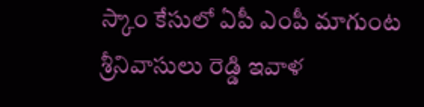స్కాం కేసులో ఏపీ ఎంపీ మాగుంట శ్రీనివాసులు రెడ్డి ఇవాళ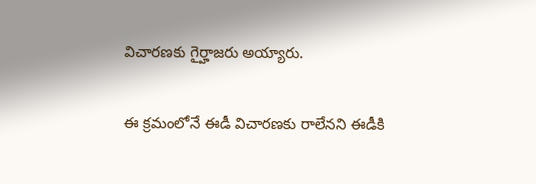విచారణకు గైర్హాజరు అయ్యారు.

ఈ క్రమంలోనే ఈడీ విచారణకు రాలేనని ఈడీకి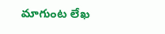మాగుంట లేఖ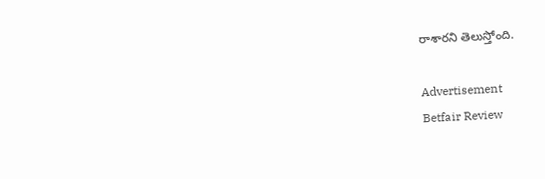రాశారని తెలుస్తోంది.

Advertisement
Betfair Review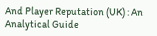And Player Reputation (UK) : An Analytical Guide